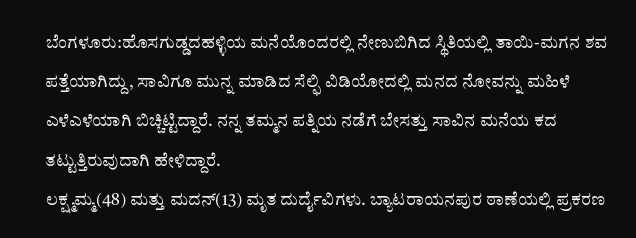ಬೆಂಗಳೂರು:ಹೊಸಗುಡ್ಡದಹಳ್ಳಿಯ ಮನೆಯೊಂದರಲ್ಲಿ ನೇಣುಬಿಗಿದ ಸ್ಥಿತಿಯಲ್ಲಿ ತಾಯಿ-ಮಗನ ಶವ ಪತ್ತೆಯಾಗಿದ್ದು, ಸಾವಿಗೂ ಮುನ್ನ ಮಾಡಿದ ಸೆಲ್ಫಿ ವಿಡಿಯೋದಲ್ಲಿ ಮನದ ನೋವನ್ನು ಮಹಿಳೆ ಎಳೆಎಳೆಯಾಗಿ ಬಿಚ್ಚಿಟ್ಟಿದ್ದಾರೆ. ನನ್ನ ತಮ್ಮನ ಪತ್ನಿಯ ನಡೆಗೆ ಬೇಸತ್ತು ಸಾವಿನ ಮನೆಯ ಕದ ತಟ್ಟುತ್ತಿರುವುದಾಗಿ ಹೇಳಿದ್ದಾರೆ.
ಲಕ್ಷ್ಮಮ್ಮ(48) ಮತ್ತು ಮದನ್(13) ಮೃತ ದುರ್ದೈವಿಗಳು. ಬ್ಯಾಟರಾಯನಪುರ ಠಾಣೆಯಲ್ಲಿ ಪ್ರಕರಣ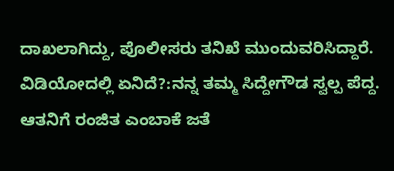ದಾಖಲಾಗಿದ್ದು, ಪೊಲೀಸರು ತನಿಖೆ ಮುಂದುವರಿಸಿದ್ದಾರೆ.
ವಿಡಿಯೋದಲ್ಲಿ ಏನಿದೆ?:ನನ್ನ ತಮ್ಮ ಸಿದ್ದೇಗೌಡ ಸ್ವಲ್ಪ ಪೆದ್ದ. ಆತನಿಗೆ ರಂಜಿತ ಎಂಬಾಕೆ ಜತೆ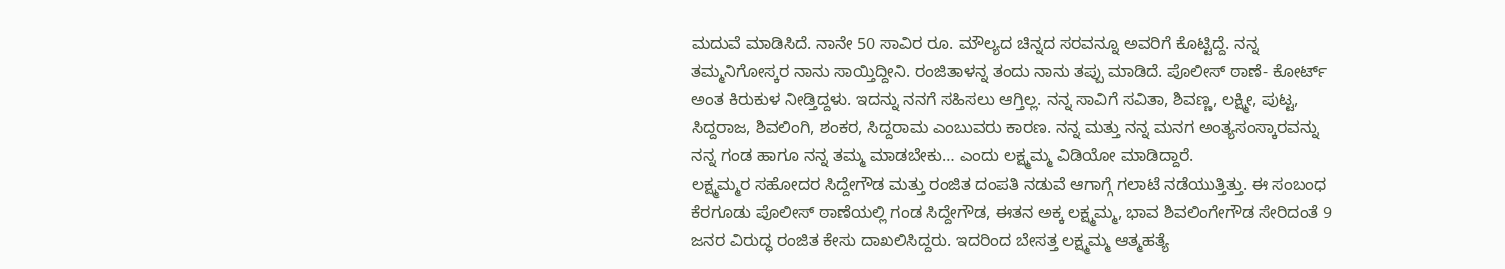ಮದುವೆ ಮಾಡಿಸಿದೆ. ನಾನೇ 50 ಸಾವಿರ ರೂ. ಮೌಲ್ಯದ ಚಿನ್ನದ ಸರವನ್ನೂ ಅವರಿಗೆ ಕೊಟ್ಟಿದ್ದೆ. ನನ್ನ ತಮ್ಮನಿಗೋಸ್ಕರ ನಾನು ಸಾಯ್ತಿದ್ದೀನಿ. ರಂಜಿತಾಳನ್ನ ತಂದು ನಾನು ತಪ್ಪು ಮಾಡಿದೆ. ಪೊಲೀಸ್ ಠಾಣೆ- ಕೋರ್ಟ್ ಅಂತ ಕಿರುಕುಳ ನೀಡ್ತಿದ್ದಳು. ಇದನ್ನು ನನಗೆ ಸಹಿಸಲು ಆಗ್ತಿಲ್ಲ. ನನ್ನ ಸಾವಿಗೆ ಸವಿತಾ, ಶಿವಣ್ಣ, ಲಕ್ಷ್ಮೀ, ಪುಟ್ಟ, ಸಿದ್ದರಾಜ, ಶಿವಲಿಂಗಿ, ಶಂಕರ, ಸಿದ್ದರಾಮ ಎಂಬುವರು ಕಾರಣ. ನನ್ನ ಮತ್ತು ನನ್ನ ಮನಗ ಅಂತ್ಯಸಂಸ್ಕಾರವನ್ನು ನನ್ನ ಗಂಡ ಹಾಗೂ ನನ್ನ ತಮ್ಮ ಮಾಡಬೇಕು… ಎಂದು ಲಕ್ಷ್ಮಮ್ಮ ವಿಡಿಯೋ ಮಾಡಿದ್ದಾರೆ.
ಲಕ್ಷ್ಮಮ್ಮರ ಸಹೋದರ ಸಿದ್ದೇಗೌಡ ಮತ್ತು ರಂಜಿತ ದಂಪತಿ ನಡುವೆ ಆಗಾಗ್ಗೆ ಗಲಾಟೆ ನಡೆಯುತ್ತಿತ್ತು. ಈ ಸಂಬಂಧ ಕೆರಗೂಡು ಪೊಲೀಸ್ ಠಾಣೆಯಲ್ಲಿ ಗಂಡ ಸಿದ್ದೇಗೌಡ, ಈತನ ಅಕ್ಕ ಲಕ್ಷ್ಮಮ್ಮ, ಭಾವ ಶಿವಲಿಂಗೇಗೌಡ ಸೇರಿದಂತೆ 9 ಜನರ ವಿರುದ್ಧ ರಂಜಿತ ಕೇಸು ದಾಖಲಿಸಿದ್ದರು. ಇದರಿಂದ ಬೇಸತ್ತ ಲಕ್ಷ್ಮಮ್ಮ ಆತ್ಮಹತ್ಯೆ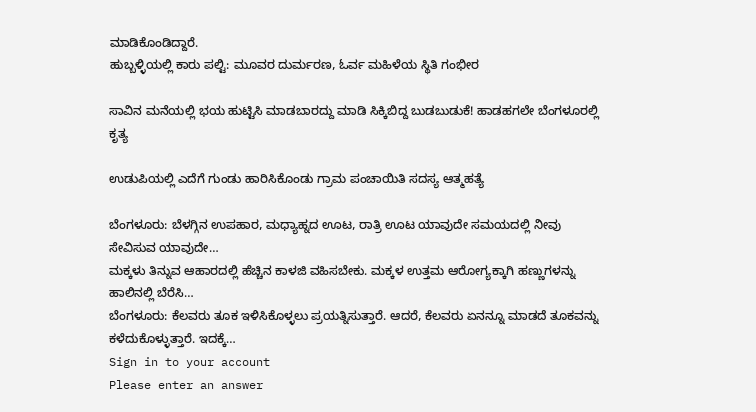ಮಾಡಿಕೊಂಡಿದ್ದಾರೆ.
ಹುಬ್ಬಳ್ಳಿಯಲ್ಲಿ ಕಾರು ಪಲ್ಟಿ: ಮೂವರ ದುರ್ಮರಣ, ಓರ್ವ ಮಹಿಳೆಯ ಸ್ಥಿತಿ ಗಂಭೀರ

ಸಾವಿನ ಮನೆಯಲ್ಲಿ ಭಯ ಹುಟ್ಟಿಸಿ ಮಾಡಬಾರದ್ದು ಮಾಡಿ ಸಿಕ್ಕಿಬಿದ್ದ ಬುಡಬುಡುಕೆ! ಹಾಡಹಗಲೇ ಬೆಂಗಳೂರಲ್ಲಿ ಕೃತ್ಯ

ಉಡುಪಿಯಲ್ಲಿ ಎದೆಗೆ ಗುಂಡು ಹಾರಿಸಿಕೊಂಡು ಗ್ರಾಮ ಪಂಚಾಯಿತಿ ಸದಸ್ಯ ಆತ್ಮಹತ್ಯೆ

ಬೆಂಗಳೂರು: ಬೆಳಗ್ಗಿನ ಉಪಹಾರ, ಮಧ್ಯಾಹ್ನದ ಊಟ, ರಾತ್ರಿ ಊಟ ಯಾವುದೇ ಸಮಯದಲ್ಲಿ ನೀವು ಸೇವಿಸುವ ಯಾವುದೇ…
ಮಕ್ಕಳು ತಿನ್ನುವ ಆಹಾರದಲ್ಲಿ ಹೆಚ್ಚಿನ ಕಾಳಜಿ ವಹಿಸಬೇಕು. ಮಕ್ಕಳ ಉತ್ತಮ ಆರೋಗ್ಯಕ್ಕಾಗಿ ಹಣ್ಣುಗಳನ್ನು ಹಾಲಿನಲ್ಲಿ ಬೆರೆಸಿ…
ಬೆಂಗಳೂರು: ಕೆಲವರು ತೂಕ ಇಳಿಸಿಕೊಳ್ಳಲು ಪ್ರಯತ್ನಿಸುತ್ತಾರೆ. ಆದರೆ, ಕೆಲವರು ಏನನ್ನೂ ಮಾಡದೆ ತೂಕವನ್ನು ಕಳೆದುಕೊಳ್ಳುತ್ತಾರೆ. ಇದಕ್ಕೆ…
Sign in to your account
Please enter an answer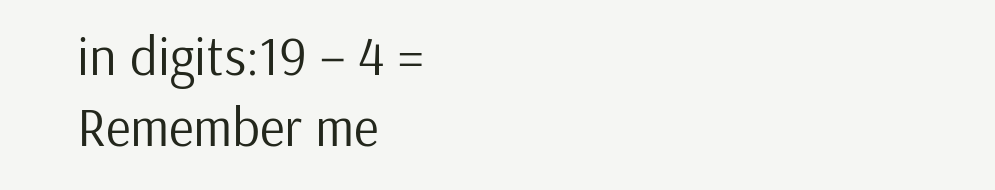in digits:19 − 4 =
Remember me